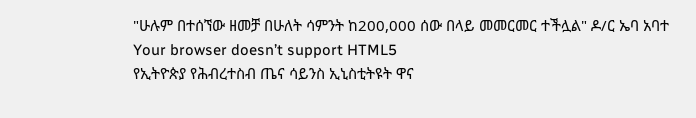"ሁሉም በተሰኘው ዘመቻ በሁለት ሳምንት ከ200,000 ሰው በላይ መመርመር ተችሏል" ዶ/ር ኤባ አባተ
Your browser doesn’t support HTML5
የኢትዮጵያ የሕብረተስብ ጤና ሳይንስ ኢኒስቲትዩት ዋና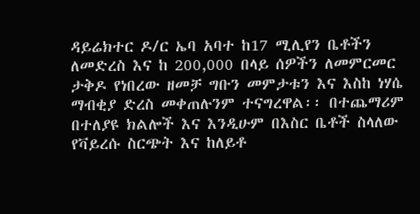ዳይሬክተር ዶ/ር ኤባ አባተ ከ17 ሚሊየን ቤቶችን ለመድረስ እና ከ 200,000 በላይ ሰዎችን ለመምርመር ታቅዶ የነበረው ዘመቻ ግቡን መምታቱን እና እስከ ነሃሴ ማብቂያ ድረስ መቀጠሉንም ተናግረዋል፡፡ በተጨማሪም በተለያዩ ክልሎች እና እንዲሁም በእስር ቤቶች ስላለው የቫይረሱ ስርጭት እና ከለይቶ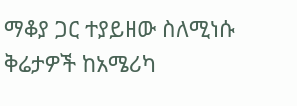ማቆያ ጋር ተያይዘው ስለሚነሱ ቅሬታዎች ከአሜሪካ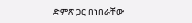ድምጽ ጋር በነበራቸው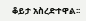ቆይታ አስረድተዋል፡፡